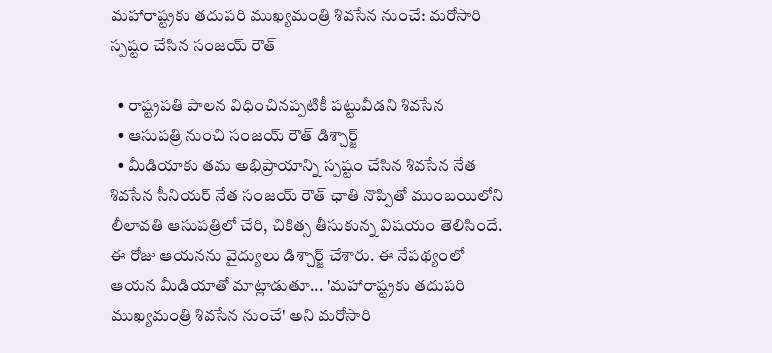మహారాష్ట్రకు తదుపరి ముఖ్యమంత్రి శివసేన నుంచే: మరోసారి స్పష్టం చేసిన సంజయ్ రౌత్

  • రాష్ట్రపతి పాలన విధించినప్పటికీ పట్టువీడని శివసేన
  • ఆసుపత్రి నుంచి సంజయ్ రౌత్ డిశ్చార్జ్
  • మీడియాకు తమ అభిప్రాయాన్ని స్పష్టం చేసిన శివసేన నేత
శివసేన సీనియర్ నేత సంజయ్ రౌత్ ఛాతి నొప్పితో ముంబయిలోని లీలావతి ఆసుపత్రిలో చేరి, చికిత్స తీసుకున్న విషయం తెలిసిందే. ఈ రోజు ఆయనను వైద్యులు డిశ్చార్జ్ చేశారు. ఈ నేపథ్యంలో ఆయన మీడియాతో మాట్లాడుతూ... 'మహారాష్ట్రకు తదుపరి ముఖ్యమంత్రి శివసేన నుంచే' అని మరోసారి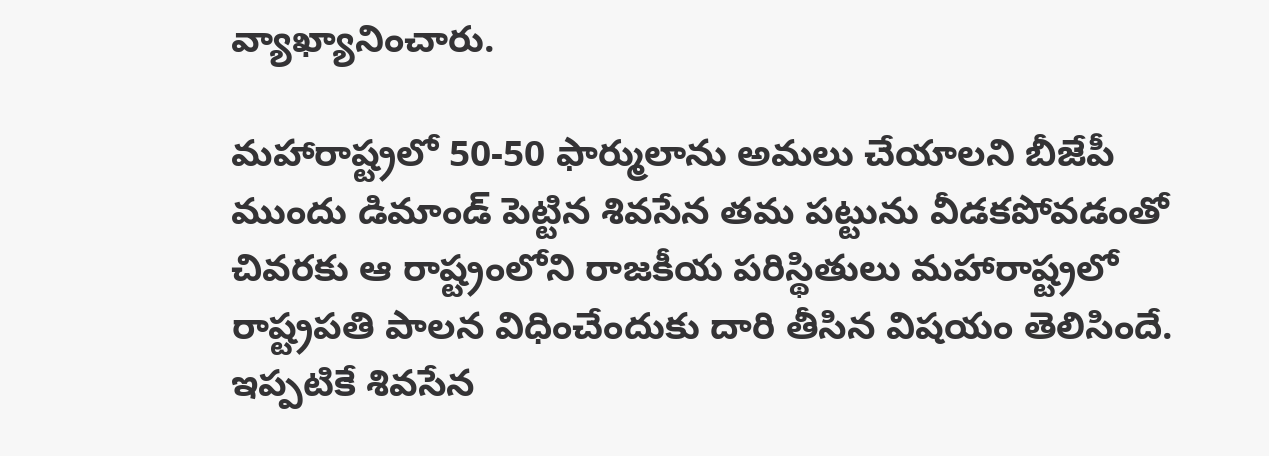వ్యాఖ్యానించారు.

మహారాష్ట్రలో 50-50 ఫార్ములాను అమలు చేయాలని బీజేపీ ముందు డిమాండ్ పెట్టిన శివసేన తమ పట్టును వీడకపోవడంతో చివరకు ఆ రాష్ట్రంలోని రాజకీయ పరిస్థితులు మహారాష్ట్రలో రాష్ట్రపతి పాలన విధించేందుకు దారి తీసిన విషయం తెలిసిందే. ఇప్పటికే శివసేన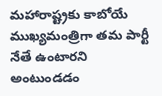మహారాష్ట్రకు కాబోయే ముఖ్యమంత్రిగా తమ పార్టీ నేతే ఉంటారని అంటుండడం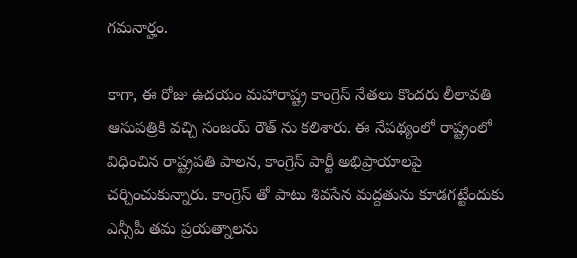గమనార్హం.

కాగా, ఈ రోజు ఉదయం మహారాష్ట్ర కాంగ్రెస్ నేతలు కొందరు లీలావతి ఆసుపత్రికి వచ్చి సంజయ్ రౌత్ ను కలిశారు. ఈ నేపథ్యంలో రాష్ట్రంలో విధించిన రాష్ట్రపతి పాలన, కాంగ్రెస్ పార్టీ అభిప్రాయాలపై చర్చించుకున్నారు. కాంగ్రెస్ తో పాటు శివసేన మద్దతును కూడగట్టేందుకు ఎన్సీపీ తమ ప్రయత్నాలను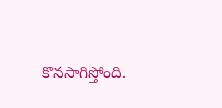కొనసాగిస్తోంది.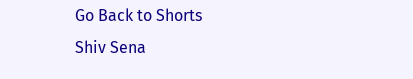Go Back to Shorts
Shiv Sena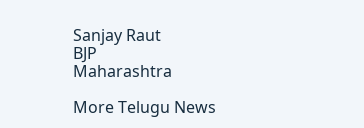Sanjay Raut
BJP
Maharashtra

More Telugu News